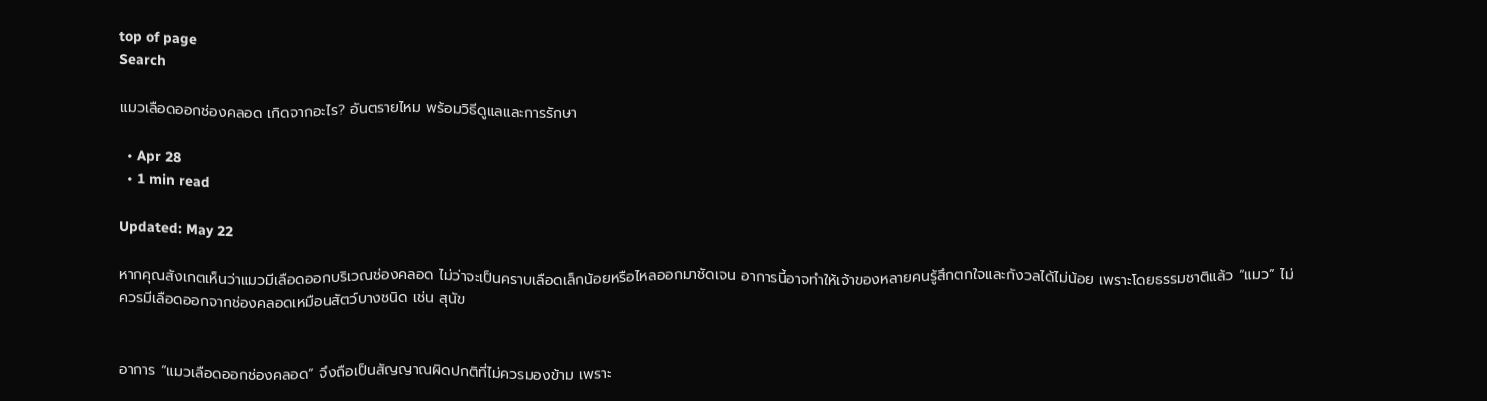top of page
Search

แมวเลือดออกช่องคลอด เกิดจากอะไร? อันตรายไหม พร้อมวิธีดูแลและการรักษา

  • Apr 28
  • 1 min read

Updated: May 22

หากคุณสังเกตเห็นว่าแมวมีเลือดออกบริเวณช่องคลอด ไม่ว่าจะเป็นคราบเลือดเล็กน้อยหรือไหลออกมาชัดเจน อาการนี้อาจทำให้เจ้าของหลายคนรู้สึกตกใจและกังวลได้ไม่น้อย เพราะโดยธรรมชาติแล้ว “แมว” ไม่ควรมีเลือดออกจากช่องคลอดเหมือนสัตว์บางชนิด เช่น สุนัข


อาการ “แมวเลือดออกช่องคลอด” จึงถือเป็นสัญญาณผิดปกติที่ไม่ควรมองข้าม เพราะ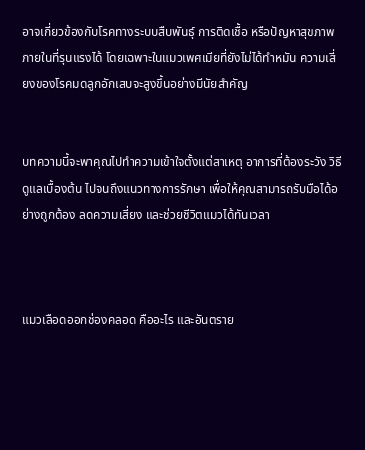อาจเกี่ยวข้องกับโรคทางระบบสืบพันธุ์ การติดเชื้อ หรือปัญหาสุขภาพภายในที่รุนแรงได้ โดยเฉพาะในแมวเพศเมียที่ยังไม่ได้ทำหมัน ความเสี่ยงของโรคมดลูกอักเสบจะสูงขึ้นอย่างมีนัยสำคัญ


บทความนี้จะพาคุณไปทำความเข้าใจตั้งแต่สาเหตุ อาการที่ต้องระวัง วิธีดูแลเบื้องต้น ไปจนถึงแนวทางการรักษา เพื่อให้คุณสามารถรับมือได้อย่างถูกต้อง ลดความเสี่ยง และช่วยชีวิตแมวได้ทันเวลา



แมวเลือดออกช่องคลอด คืออะไร และอันตราย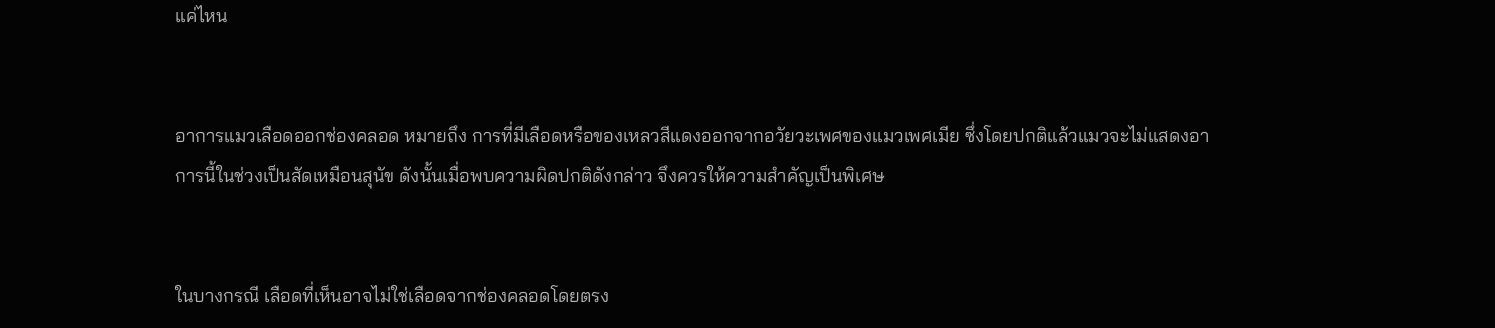แค่ไหน


อาการแมวเลือดออกช่องคลอด หมายถึง การที่มีเลือดหรือของเหลวสีแดงออกจากอวัยวะเพศของแมวเพศเมีย ซึ่งโดยปกติแล้วแมวจะไม่แสดงอาการนี้ในช่วงเป็นสัดเหมือนสุนัข ดังนั้นเมื่อพบความผิดปกติดังกล่าว จึงควรให้ความสำคัญเป็นพิเศษ


ในบางกรณี เลือดที่เห็นอาจไม่ใช่เลือดจากช่องคลอดโดยตรง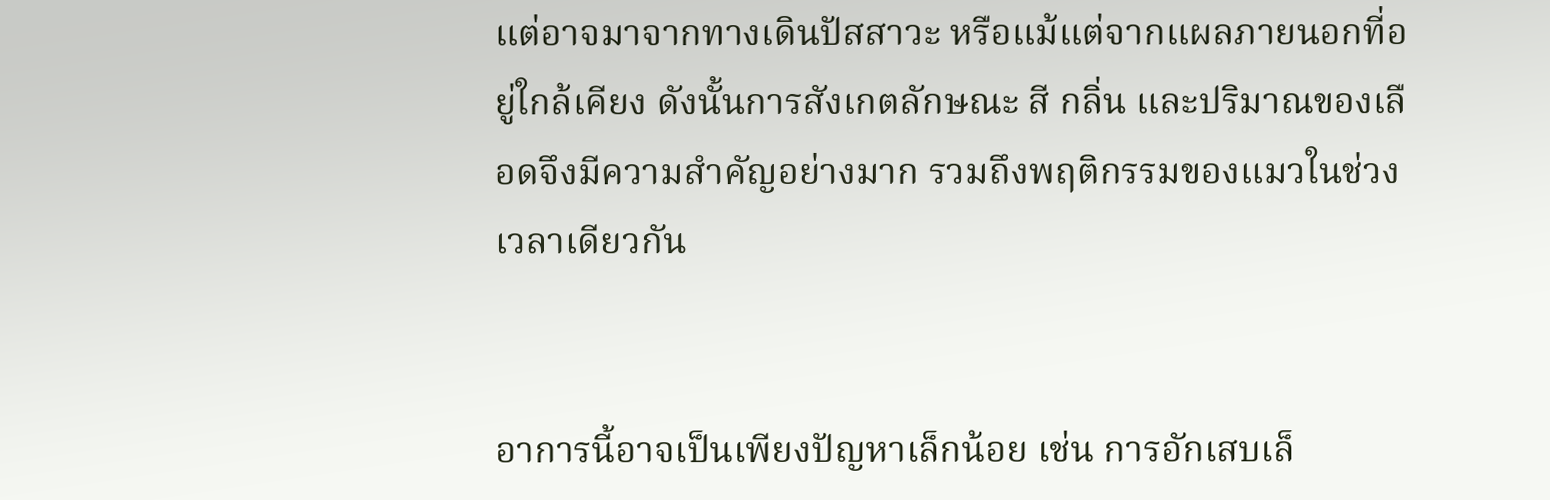แต่อาจมาจากทางเดินปัสสาวะ หรือแม้แต่จากแผลภายนอกที่อยู่ใกล้เคียง ดังนั้นการสังเกตลักษณะ สี กลิ่น และปริมาณของเลือดจึงมีความสำคัญอย่างมาก รวมถึงพฤติกรรมของแมวในช่วงเวลาเดียวกัน


อาการนี้อาจเป็นเพียงปัญหาเล็กน้อย เช่น การอักเสบเล็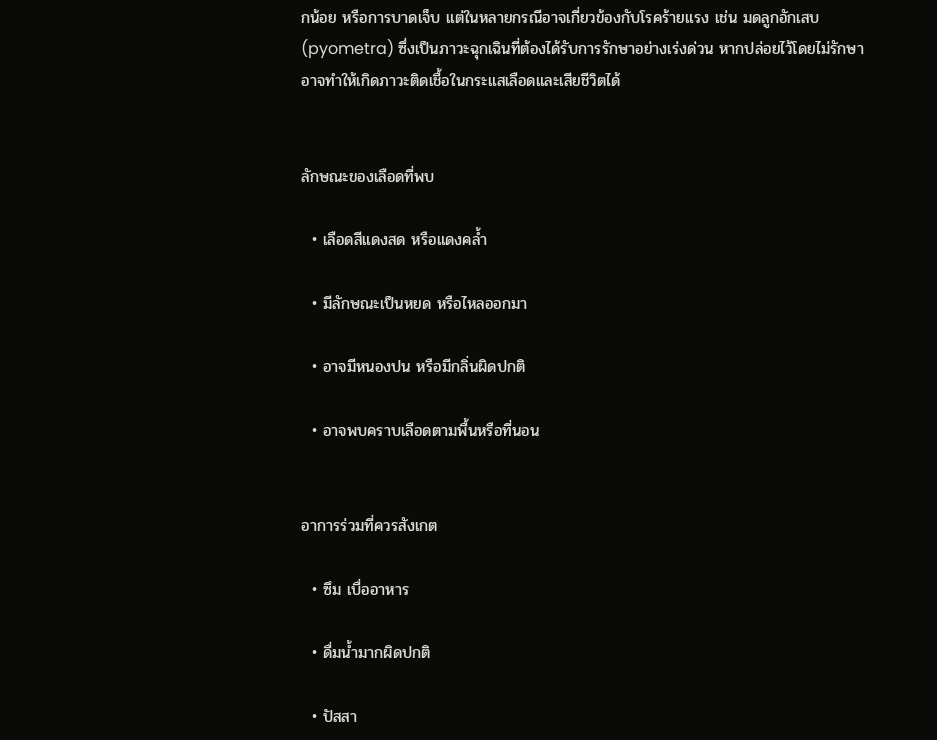กน้อย หรือการบาดเจ็บ แต่ในหลายกรณีอาจเกี่ยวข้องกับโรคร้ายแรง เช่น มดลูกอักเสบ (pyometra) ซึ่งเป็นภาวะฉุกเฉินที่ต้องได้รับการรักษาอย่างเร่งด่วน หากปล่อยไว้โดยไม่รักษา อาจทำให้เกิดภาวะติดเชื้อในกระแสเลือดและเสียชีวิตได้


ลักษณะของเลือดที่พบ

  • เลือดสีแดงสด หรือแดงคล้ำ

  • มีลักษณะเป็นหยด หรือไหลออกมา

  • อาจมีหนองปน หรือมีกลิ่นผิดปกติ

  • อาจพบคราบเลือดตามพื้นหรือที่นอน


อาการร่วมที่ควรสังเกต

  • ซึม เบื่ออาหาร

  • ดื่มน้ำมากผิดปกติ

  • ปัสสา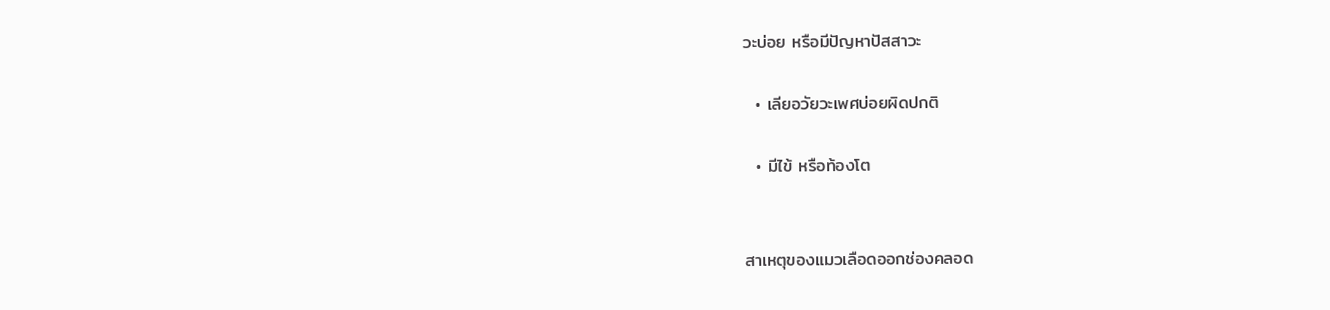วะบ่อย หรือมีปัญหาปัสสาวะ

  • เลียอวัยวะเพศบ่อยผิดปกติ

  • มีไข้ หรือท้องโต


สาเหตุของแมวเลือดออกช่องคลอด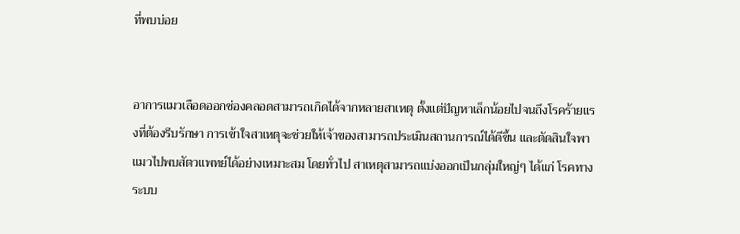ที่พบบ่อย


อาการแมวเลือดออกช่องคลอดสามารถเกิดได้จากหลายสาเหตุ ตั้งแต่ปัญหาเล็กน้อยไปจนถึงโรคร้ายแรงที่ต้องรีบรักษา การเข้าใจสาเหตุจะช่วยให้เจ้าของสามารถประเมินสถานการณ์ได้ดีขึ้น และตัดสินใจพาแมวไปพบสัตวแพทย์ได้อย่างเหมาะสม โดยทั่วไป สาเหตุสามารถแบ่งออกเป็นกลุ่มใหญ่ๆ ได้แก่ โรคทางระบบ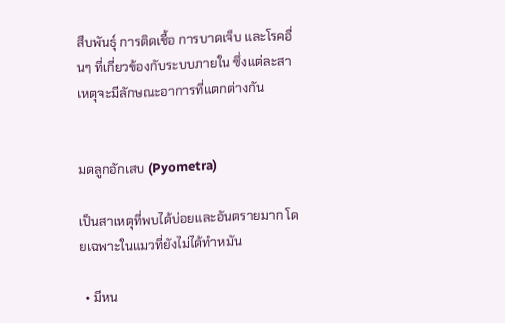สืบพันธุ์ การติดเชื้อ การบาดเจ็บ และโรคอื่นๆ ที่เกี่ยวข้องกับระบบภายใน ซึ่งแต่ละสาเหตุจะมีลักษณะอาการที่แตกต่างกัน


มดลูกอักเสบ (Pyometra)

เป็นสาเหตุที่พบได้บ่อยและอันตรายมาก โดยเฉพาะในแมวที่ยังไม่ได้ทำหมัน

  • มีหน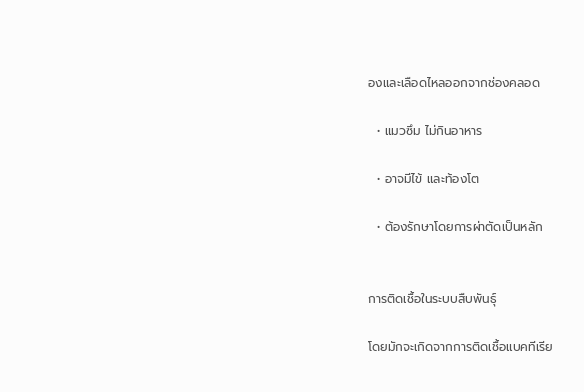องและเลือดไหลออกจากช่องคลอด

  • แมวซึม ไม่กินอาหาร

  • อาจมีไข้ และท้องโต

  • ต้องรักษาโดยการผ่าตัดเป็นหลัก


การติดเชื้อในระบบสืบพันธุ์

โดยมักจะเกิดจากการติดเชื้อแบคทีเรีย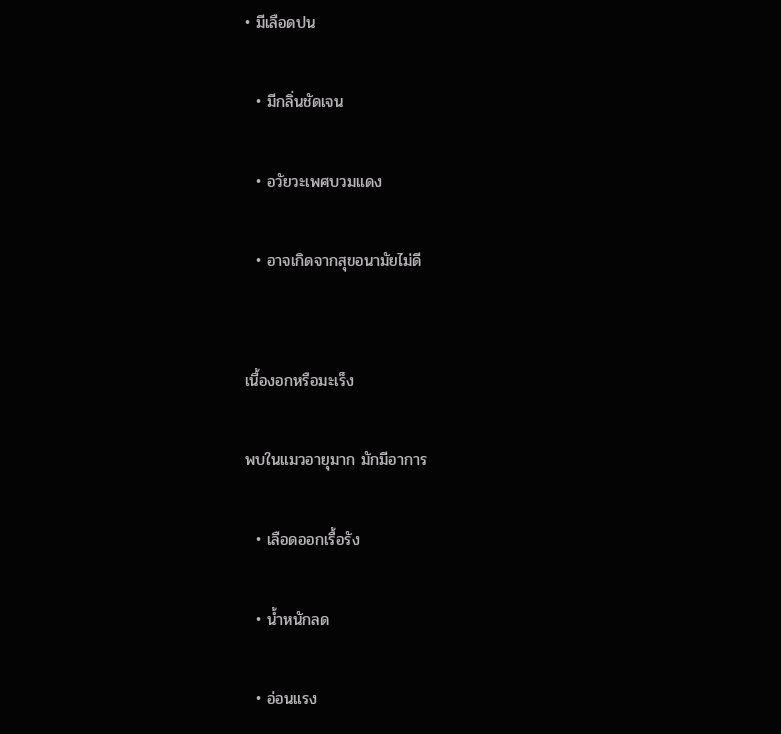• มีเลือดปน

  • มีกลิ่นชัดเจน

  • อวัยวะเพศบวมแดง

  • อาจเกิดจากสุขอนามัยไม่ดี


เนื้องอกหรือมะเร็ง

พบในแมวอายุมาก มักมีอาการ

  • เลือดออกเรื้อรัง

  • น้ำหนักลด

  • อ่อนแรง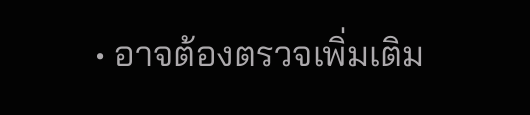• อาจต้องตรวจเพิ่มเติม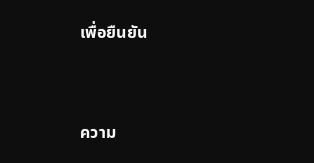เพื่อยืนยัน


ความ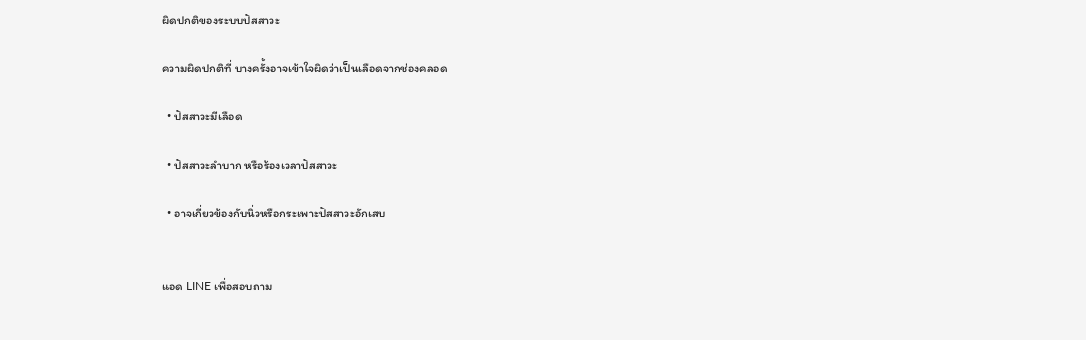ผิดปกติของระบบปัสสาวะ

ความผิดปกติที่ บางครั้งอาจเข้าใจผิดว่าเป็นเลือดจากช่องคลอด

  • ปัสสาวะมีเลือด

  • ปัสสาวะลำบาก หรือร้องเวลาปัสสาวะ

  • อาจเกี่ยวข้องกับนิ่วหรือกระเพาะปัสสาวะอักเสบ


แอด LINE เพื่อสอบถาม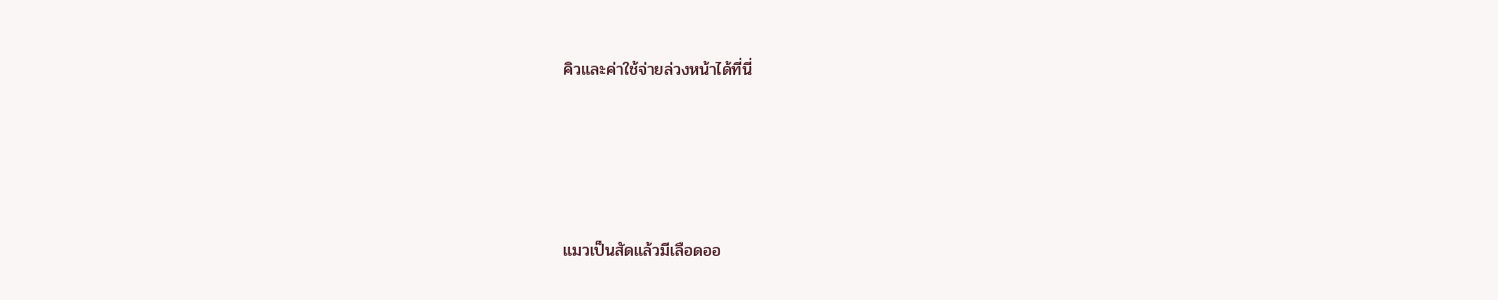คิวและค่าใช้จ่ายล่วงหน้าได้ที่นี่





แมวเป็นสัดแล้วมีเลือดออ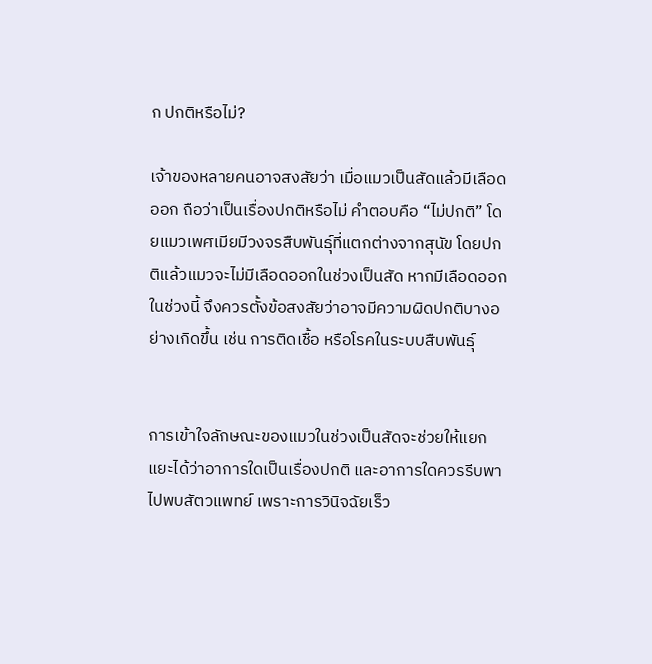ก ปกติหรือไม่?

เจ้าของหลายคนอาจสงสัยว่า เมื่อแมวเป็นสัดแล้วมีเลือดออก ถือว่าเป็นเรื่องปกติหรือไม่ คำตอบคือ “ไม่ปกติ” โดยแมวเพศเมียมีวงจรสืบพันธุ์ที่แตกต่างจากสุนัข โดยปกติแล้วแมวจะไม่มีเลือดออกในช่วงเป็นสัด หากมีเลือดออกในช่วงนี้ จึงควรตั้งข้อสงสัยว่าอาจมีความผิดปกติบางอย่างเกิดขึ้น เช่น การติดเชื้อ หรือโรคในระบบสืบพันธุ์


การเข้าใจลักษณะของแมวในช่วงเป็นสัดจะช่วยให้แยกแยะได้ว่าอาการใดเป็นเรื่องปกติ และอาการใดควรรีบพาไปพบสัตวแพทย์ เพราะการวินิจฉัยเร็ว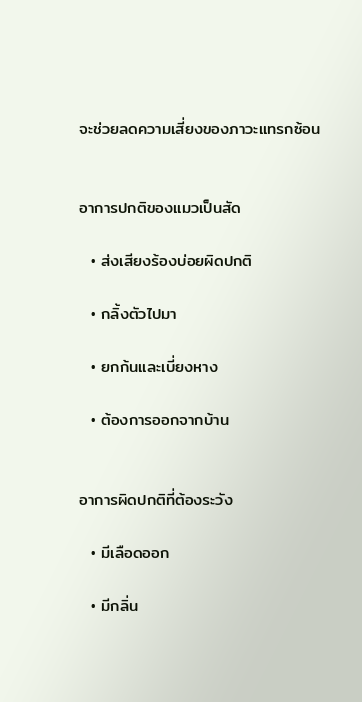จะช่วยลดความเสี่ยงของภาวะแทรกซ้อน


อาการปกติของแมวเป็นสัด

  • ส่งเสียงร้องบ่อยผิดปกติ

  • กลิ้งตัวไปมา

  • ยกก้นและเบี่ยงหาง

  • ต้องการออกจากบ้าน


อาการผิดปกติที่ต้องระวัง

  • มีเลือดออก

  • มีกลิ่น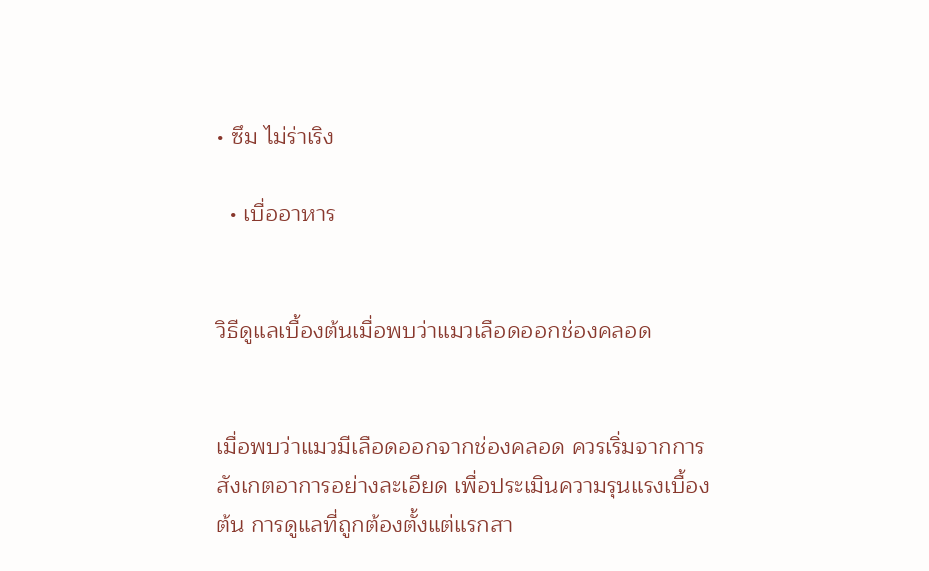• ซึม ไม่ร่าเริง

  • เบื่ออาหาร


วิธีดูแลเบื้องต้นเมื่อพบว่าแมวเลือดออกช่องคลอด


เมื่อพบว่าแมวมีเลือดออกจากช่องคลอด ควรเริ่มจากการสังเกตอาการอย่างละเอียด เพื่อประเมินความรุนแรงเบื้องต้น การดูแลที่ถูกต้องตั้งแต่แรกสา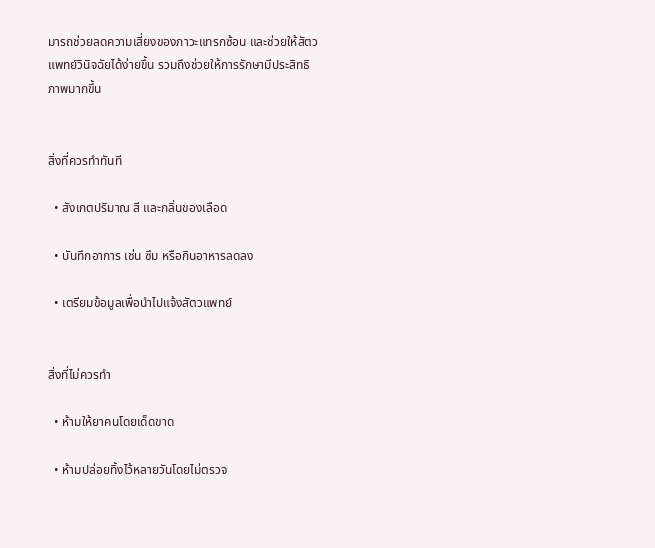มารถช่วยลดความเสี่ยงของภาวะแทรกซ้อน และช่วยให้สัตวแพทย์วินิจฉัยได้ง่ายขึ้น รวมถึงช่วยให้การรักษามีประสิทธิภาพมากขึ้น


สิ่งที่ควรทำทันที

  • สังเกตปริมาณ สี และกลิ่นของเลือด

  • บันทึกอาการ เช่น ซึม หรือกินอาหารลดลง

  • เตรียมข้อมูลเพื่อนำไปแจ้งสัตวแพทย์


สิ่งที่ไม่ควรทำ

  • ห้ามให้ยาคนโดยเด็ดขาด

  • ห้ามปล่อยทิ้งไว้หลายวันโดยไม่ตรวจ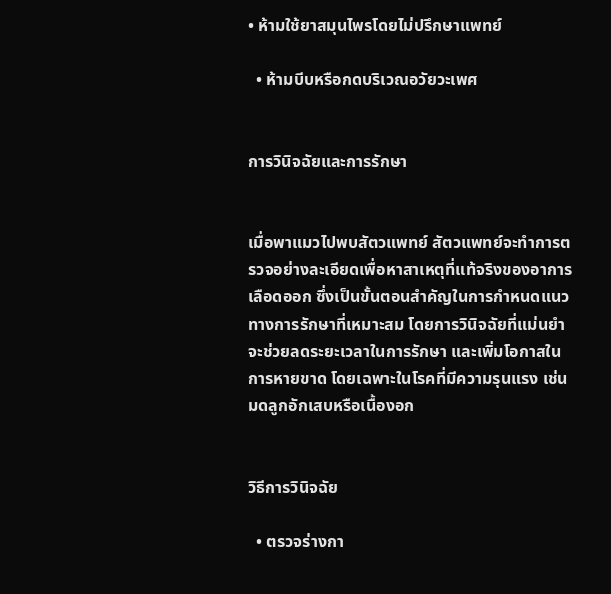• ห้ามใช้ยาสมุนไพรโดยไม่ปรึกษาแพทย์

  • ห้ามบีบหรือกดบริเวณอวัยวะเพศ


การวินิจฉัยและการรักษา


เมื่อพาแมวไปพบสัตวแพทย์ สัตวแพทย์จะทำการตรวจอย่างละเอียดเพื่อหาสาเหตุที่แท้จริงของอาการเลือดออก ซึ่งเป็นขั้นตอนสำคัญในการกำหนดแนวทางการรักษาที่เหมาะสม โดยการวินิจฉัยที่แม่นยำจะช่วยลดระยะเวลาในการรักษา และเพิ่มโอกาสในการหายขาด โดยเฉพาะในโรคที่มีความรุนแรง เช่น มดลูกอักเสบหรือเนื้องอก


วิธีการวินิจฉัย

  • ตรวจร่างกา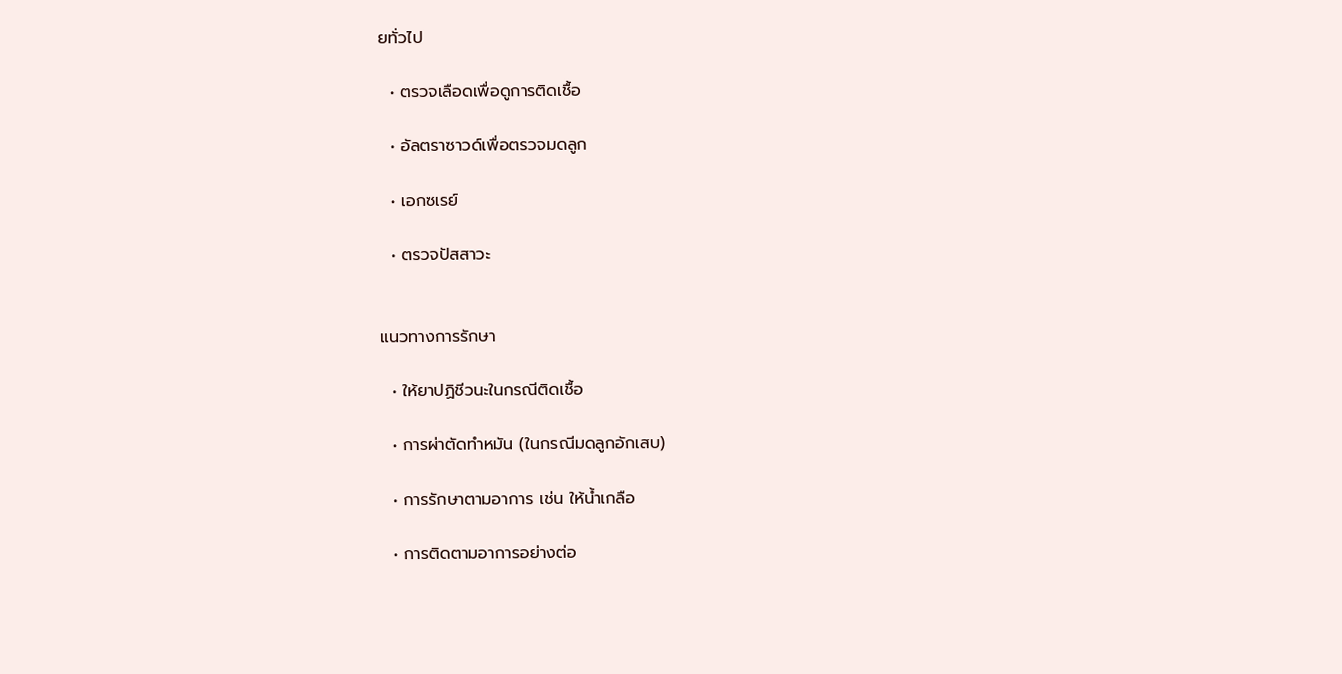ยทั่วไป

  • ตรวจเลือดเพื่อดูการติดเชื้อ

  • อัลตราซาวด์เพื่อตรวจมดลูก

  • เอกซเรย์

  • ตรวจปัสสาวะ


แนวทางการรักษา

  • ให้ยาปฏิชีวนะในกรณีติดเชื้อ

  • การผ่าตัดทำหมัน (ในกรณีมดลูกอักเสบ)

  • การรักษาตามอาการ เช่น ให้น้ำเกลือ

  • การติดตามอาการอย่างต่อ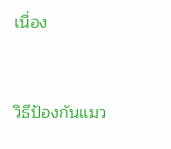เนื่อง


วิธีป้องกันแมว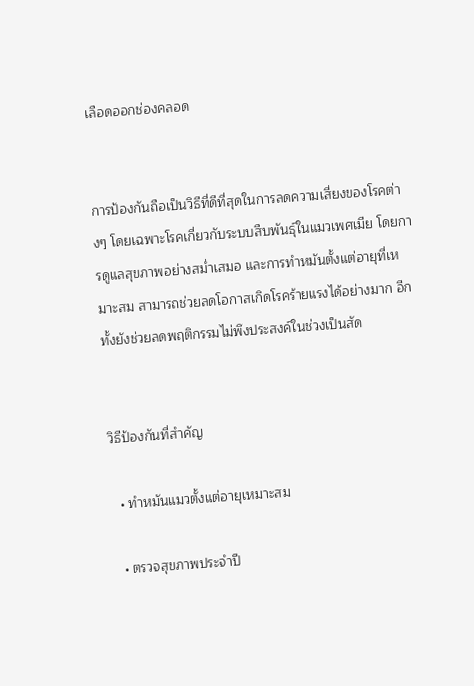เลือดออกช่องคลอด


การป้องกันถือเป็นวิธีที่ดีที่สุดในการลดความเสี่ยงของโรคต่างๆ โดยเฉพาะโรคเกี่ยวกับระบบสืบพันธุ์ในแมวเพศเมีย โดยการดูแลสุขภาพอย่างสม่ำเสมอ และการทำหมันตั้งแต่อายุที่เหมาะสม สามารถช่วยลดโอกาสเกิดโรคร้ายแรงได้อย่างมาก อีกทั้งยังช่วยลดพฤติกรรมไม่พึงประสงค์ในช่วงเป็นสัด


วิธีป้องกันที่สำคัญ

  • ทำหมันแมวตั้งแต่อายุเหมาะสม

  • ตรวจสุขภาพประจำปี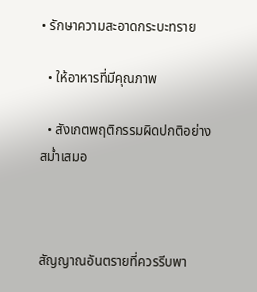• รักษาความสะอาดกระบะทราย

  • ให้อาหารที่มีคุณภาพ

  • สังเกตพฤติกรรมผิดปกติอย่างสม่ำเสมอ



สัญญาณอันตรายที่ควรรีบพา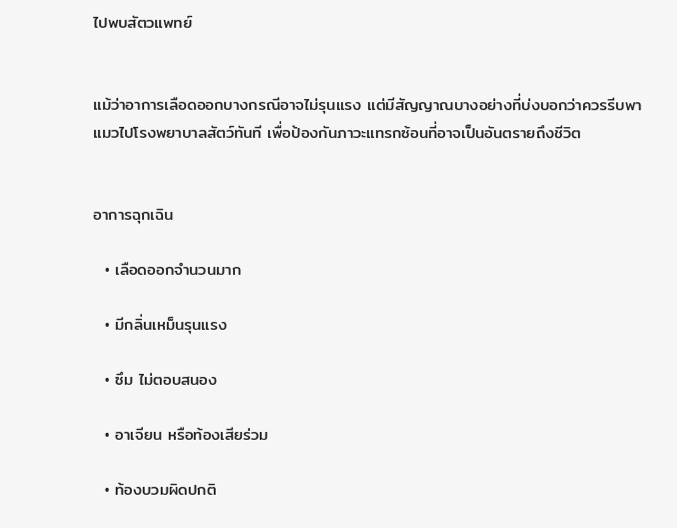ไปพบสัตวแพทย์


แม้ว่าอาการเลือดออกบางกรณีอาจไม่รุนแรง แต่มีสัญญาณบางอย่างที่บ่งบอกว่าควรรีบพาแมวไปโรงพยาบาลสัตว์ทันที เพื่อป้องกันภาวะแทรกซ้อนที่อาจเป็นอันตรายถึงชีวิต


อาการฉุกเฉิน

  • เลือดออกจำนวนมาก

  • มีกลิ่นเหม็นรุนแรง

  • ซึม ไม่ตอบสนอง

  • อาเจียน หรือท้องเสียร่วม

  • ท้องบวมผิดปกติ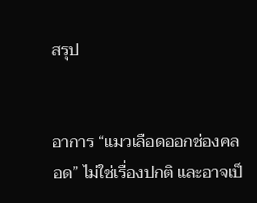สรุป


อาการ “แมวเลือดออกช่องคลอด” ไม่ใช่เรื่องปกติ และอาจเป็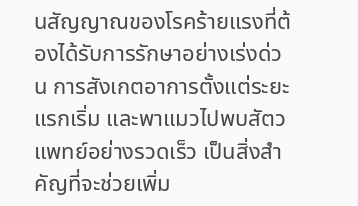นสัญญาณของโรคร้ายแรงที่ต้องได้รับการรักษาอย่างเร่งด่วน การสังเกตอาการตั้งแต่ระยะแรกเริ่ม และพาแมวไปพบสัตวแพทย์อย่างรวดเร็ว เป็นสิ่งสำคัญที่จะช่วยเพิ่ม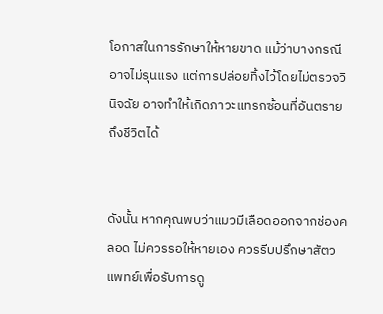โอกาสในการรักษาให้หายขาด แม้ว่าบางกรณีอาจไม่รุนแรง แต่การปล่อยทิ้งไว้โดยไม่ตรวจวินิจฉัย อาจทำให้เกิดภาวะแทรกซ้อนที่อันตรายถึงชีวิตได้


ดังนั้น หากคุณพบว่าแมวมีเลือดออกจากช่องคลอด ไม่ควรรอให้หายเอง ควรรีบปรึกษาสัตวแพทย์เพื่อรับการดู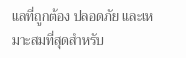แลที่ถูกต้อง ปลอดภัย และเหมาะสมที่สุดสำหรับ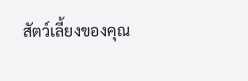สัตว์เลี้ยงของคุณ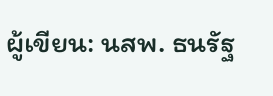ผู้เขียน: นสพ. ธนรัฐ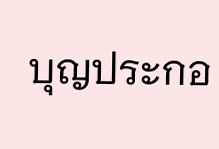บุญประกอ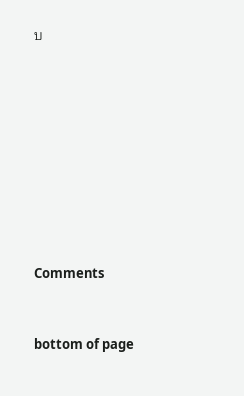บ









Comments


bottom of page